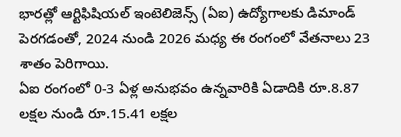భారత్లో ఆర్టిఫిషియల్ ఇంటెలిజెన్స్ (ఏఐ) ఉద్యోగాలకు డిమాండ్ పెరగడంతో, 2024 నుండి 2026 మధ్య ఈ రంగంలో వేతనాలు 23 శాతం పెరిగాయి.
ఏఐ రంగంలో 0-3 ఏళ్ల అనుభవం ఉన్నవారికి ఏడాదికి రూ.8.87 లక్షల నుండి రూ.15.41 లక్షల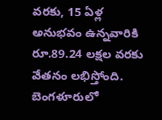వరకు, 15 ఏళ్ల అనుభవం ఉన్నవారికి రూ.89.24 లక్షల వరకు వేతనం లభిస్తోంది.
బెంగళూరులో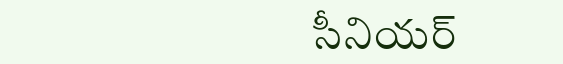సీనియర్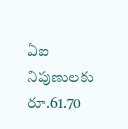ఏఐ నిపుణులకు రూ.61.70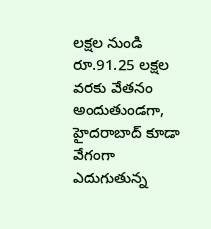లక్షల నుండి రూ.91.25 లక్షల వరకు వేతనం అందుతుండగా, హైదరాబాద్ కూడా వేగంగా ఎదుగుతున్న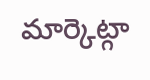మార్కెట్గా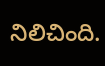నిలిచింది.